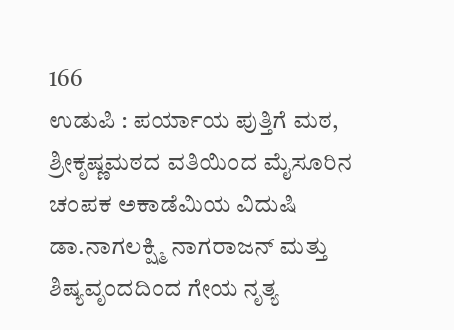166
ಉಡುಪಿ : ಪರ್ಯಾಯ ಪುತ್ತಿಗೆ ಮಠ, ಶ್ರೀಕೃಷ್ಣಮಠದ ವತಿಯಿಂದ ಮೈಸೂರಿನ ಚಂಪಕ ಅಕಾಡೆಮಿಯ ವಿದುಷಿ ಡಾ.ನಾಗಲಕ್ಷ್ಮಿ ನಾಗರಾಜನ್ ಮತ್ತು ಶಿಷ್ಯವೃಂದದಿಂದ ಗೇಯ ನೃತ್ಯ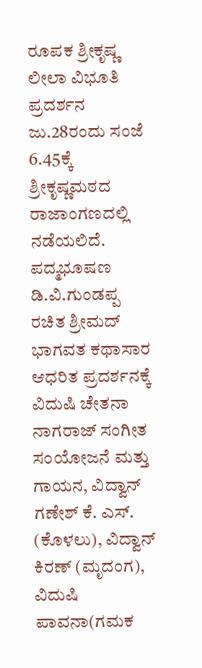ರೂಪಕ ಶ್ರೀಕೃಷ್ಣ ಲೀಲಾ ವಿಭೂತಿ ಪ್ರದರ್ಶನ ಜು.28ರಂದು ಸಂಜೆ 6.45ಕ್ಕೆ ಶ್ರೀಕೃಷ್ಣಮಠದ ರಾಜಾಂಗಣದಲ್ಲಿ ನಡೆಯಲಿದೆ. ಪದ್ಮಭೂಷಣ ಡಿ.ವಿ.ಗುಂಡಪ್ಪ ರಚಿತ ಶ್ರೀಮದ್ ಭಾಗವತ ಕಥಾಸಾರ ಆಧರಿತ ಪ್ರದರ್ಶನಕ್ಕೆ ವಿದುಷಿ ಚೇತನಾ ನಾಗರಾಜ್ ಸಂಗೀತ ಸಂಯೋಜನೆ ಮತ್ತು ಗಾಯನ, ವಿದ್ವಾನ್ ಗಣೇಶ್ ಕೆ. ಎಸ್. (ಕೊಳಲು), ವಿದ್ವಾನ್ ಕಿರಣ್ (ಮೃದಂಗ), ವಿದುಷಿ ಪಾವನಾ(ಗಮಕ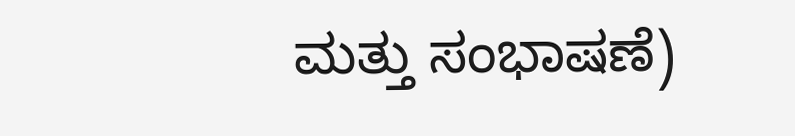ಮತ್ತು ಸಂಭಾಷಣೆ)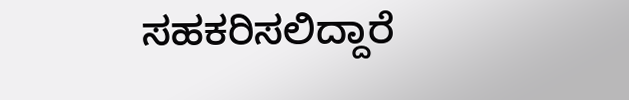ಸಹಕರಿಸಲಿದ್ದಾರೆ